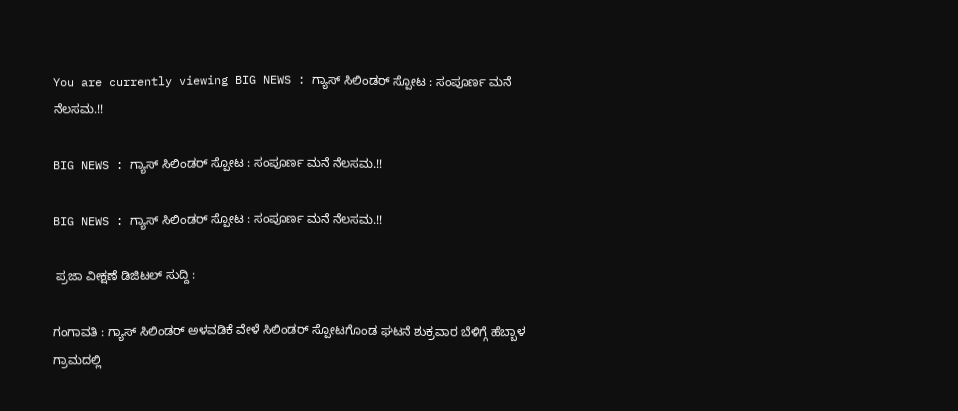You are currently viewing BIG NEWS : ಗ್ಯಾಸ್ ಸಿಲಿಂಡ‌ರ್ ಸ್ಪೋಟ : ಸಂಪೂರ್ಣ ಮನೆ ನೆಲಸಮ.!!

BIG NEWS : ಗ್ಯಾಸ್ ಸಿಲಿಂಡ‌ರ್ ಸ್ಪೋಟ : ಸಂಪೂರ್ಣ ಮನೆ ನೆಲಸಮ.!!

BIG NEWS : ಗ್ಯಾಸ್ ಸಿಲಿಂಡ‌ರ್ ಸ್ಪೋಟ : ಸಂಪೂರ್ಣ ಮನೆ ನೆಲಸಮ.!!

 ಪ್ರಜಾ ವೀಕ್ಷಣೆ ಡಿಜಿಟಲ್ ಸುದ್ದಿ :

ಗಂಗಾವತಿ : ಗ್ಯಾಸ್ ಸಿಲಿಂಡರ್ ಅಳವಡಿಕೆ ವೇಳೆ ಸಿಲಿಂಡ‌ರ್ ಸ್ಪೋಟಗೊಂಡ ಘಟನೆ ಶುಕ್ರವಾರ ಬೆಳಿಗ್ಗೆ ಹೆಬ್ಬಾಳ ಗ್ರಾಮದಲ್ಲಿ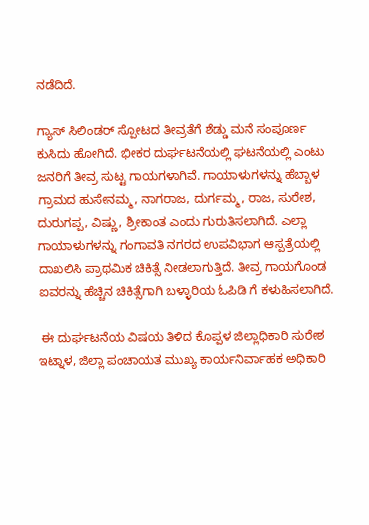ನಡೆದಿದೆ.

ಗ್ಯಾಸ್ ಸಿಲಿಂಡ‌ರ್ ಸ್ಪೋಟದ ತೀವ್ರತೆಗೆ ಶೆಡ್ಡು ಮನೆ ಸಂಪೂರ್ಣ ಕುಸಿದು ಹೋಗಿದೆ. ಭೀಕರ ದುರ್ಘಟನೆಯಲ್ಲಿ ಘಟನೆಯಲ್ಲಿ ಎಂಟು ಜನರಿಗೆ ತೀವ್ರ ಸುಟ್ಟ ಗಾಯಗಳಾಗಿವೆ. ಗಾಯಾಳುಗಳನ್ನು ಹೆಬ್ಬಾಳ ಗ್ರಾಮದ ಹುಸೇನಮ್ಮ, ನಾಗರಾಜ, ದುರ್ಗಮ್ಮ, ರಾಜ, ಸುರೇಶ, ದುರುಗಪ್ಪ, ವಿಷ್ಣು, ಶ್ರೀಕಾಂತ ಎಂದು ಗುರುತಿಸಲಾಗಿದೆ. ಎಲ್ಲಾ ಗಾಯಾಳುಗಳನ್ನು ಗಂಗಾವತಿ ನಗರದ ಉಪವಿಭಾಗ ಆಸ್ಪತ್ರೆಯಲ್ಲಿ ದಾಖಲಿಸಿ ಪ್ರಾಥಮಿಕ ಚಿಕಿತ್ಸೆ ನೀಡಲಾಗುತ್ತಿದೆ. ತೀವ್ರ ಗಾಯಗೊಂಡ ಐವರನ್ನು ಹೆಚ್ಚಿನ ಚಿಕಿತ್ಸೆಗಾಗಿ ಬಳ್ಳಾರಿಯ ಓಪಿಡಿ ಗೆ ಕಳುಹಿಸಲಾಗಿದೆ.

 ಈ ದುರ್ಘಟನೆಯ ವಿಷಯ ತಿಳಿದ ಕೊಪ್ಪಳ ಜಿಲ್ಲಾಧಿಕಾರಿ ಸುರೇಶ ಇಟ್ನಾಳ, ಜಿಲ್ಲಾ ಪಂಚಾಯತ ಮುಖ್ಯ ಕಾರ್ಯನಿರ್ವಾಹಕ ಅಧಿಕಾರಿ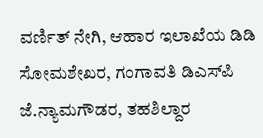ವರ್ಣಿತ್ ನೇಗಿ, ಆಹಾರ ಇಲಾಖೆಯ ಡಿಡಿ ಸೋಮಶೇಖರ, ಗಂಗಾವತಿ ಡಿಎಸ್‌ಪಿ ಜೆ.ನ್ಯಾಮಗೌಡರ, ತಹಶಿಲ್ದಾರ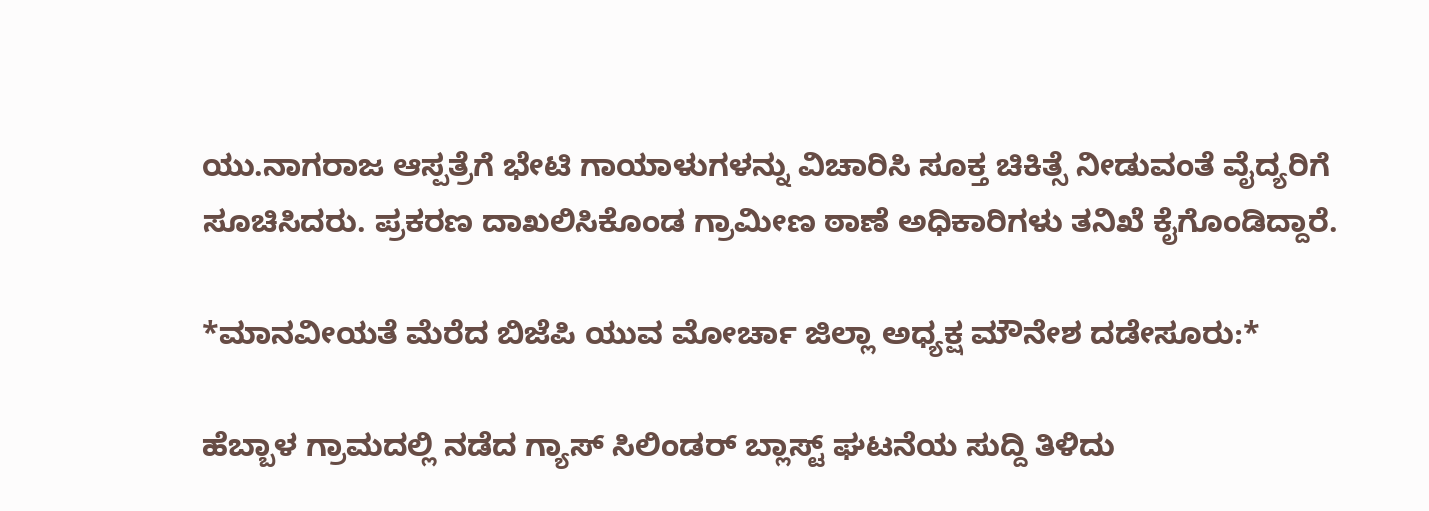ಯು.ನಾಗರಾಜ ಆಸ್ಪತ್ರೆಗೆ ಭೇಟಿ ಗಾಯಾಳುಗಳನ್ನು ವಿಚಾರಿಸಿ ಸೂಕ್ತ ಚಿಕಿತ್ಸೆ ನೀಡುವಂತೆ ವೈದ್ಯರಿಗೆ ಸೂಚಿಸಿದರು. ಪ್ರಕರಣ ದಾಖಲಿಸಿಕೊಂಡ ಗ್ರಾಮೀಣ ಠಾಣೆ ಅಧಿಕಾರಿಗಳು ತನಿಖೆ ಕೈಗೊಂಡಿದ್ದಾರೆ.

*ಮಾನವೀಯತೆ ಮೆರೆದ ಬಿಜೆಪಿ ಯುವ ಮೋರ್ಚಾ ಜಿಲ್ಲಾ ಅಧ್ಯಕ್ಷ ಮೌನೇಶ ದಡೇಸೂರು:*

ಹೆಬ್ಬಾಳ ಗ್ರಾಮದಲ್ಲಿ ನಡೆದ ಗ್ಯಾಸ್ ಸಿಲಿಂಡ‌ರ್ ಬ್ಲಾಸ್ಟ್ ಘಟನೆಯ ಸುದ್ದಿ ತಿಳಿದು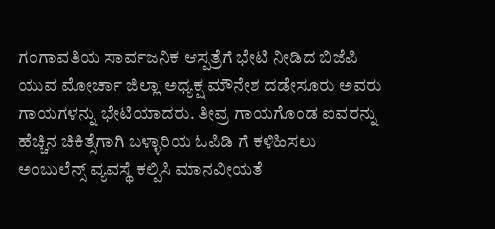ಗಂಗಾವತಿಯ ಸಾರ್ವಜನಿಕ ಆಸ್ಪತ್ರೆಗೆ ಭೇಟಿ ನೀಡಿದ ಬಿಜೆಪಿ ಯುವ ಮೋರ್ಚಾ ಜಿಲ್ಲಾ ಅಧ್ಯಕ್ಷ ಮೌನೇಶ ದಡೇಸೂರು ಅವರು ಗಾಯಗಳನ್ನು ಭೇಟಿಯಾದರು. ತೀವ್ರ ಗಾಯಗೊಂಡ ಐವರನ್ನು ಹೆಚ್ಚಿನ ಚಿಕಿತ್ಸೆಗಾಗಿ ಬಳ್ಳಾರಿಯ ಓಪಿಡಿ ಗೆ ಕಳಿಹಿಸಲು ಅಂಬುಲೆನ್ಸ್ ವ್ಯವಸ್ಥೆ ಕಲ್ಪಿಸಿ ಮಾನವೀಯತೆ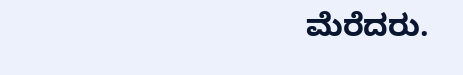ಮೆರೆದರು.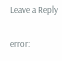Leave a Reply

error: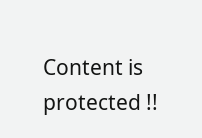Content is protected !!